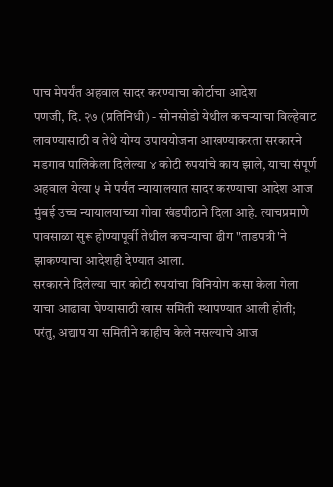पाच मेपर्यंत अहवाल सादर करण्याचा कोर्टाचा आदेश
पणजी, दि. २७ (प्रतिनिधी) - सोनसोडो येथील कचऱ्याचा विल्हेवाट लावण्यासाठी व तेथे योग्य उपाययोजना आखण्याकरता सरकारने मडगाव पालिकेला दिलेल्या ४ कोटी रुपयांचे काय झाले, याचा संपूर्ण अहवाल येत्या ५ मे पर्यंत न्यायालयात सादर करण्याचा आदेश आज मुंबई उच्च न्यायालयाच्या गोवा खंडपीठाने दिला आहे. त्याचप्रमाणे पावसाळा सुरू होण्यापूर्वी तेथील कचऱ्याचा ढीग "ताडपत्री'ने झाकण्याचा आदेशही देण्यात आला.
सरकारने दिलेल्या चार कोटी रुपयांचा विनियोग कसा केला गेला याचा आढावा घेण्यासाठी खास समिती स्थापण्यात आली होती; परंतु, अद्याप या समितीने काहीच केले नसल्याचे आज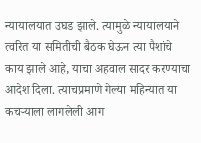न्यायालयात उघड झाले. त्यामुळे न्यायालयाने त्वरित या समितीची बैठक घेऊन त्या पैशांचे काय झाले आहे, याचा अहवाल सादर करण्याचा आदेश दिला. त्याचप्रमाणे गेल्या महिन्यात या कचऱ्याला लागलेली आग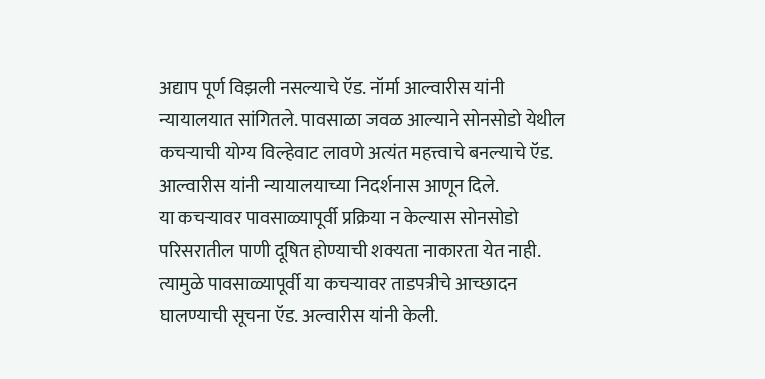अद्याप पूर्ण विझली नसल्याचे ऍड. नॉर्मा आल्वारीस यांनी न्यायालयात सांगितले. पावसाळा जवळ आल्याने सोनसोडो येथील कचऱ्याची योग्य विल्हेवाट लावणे अत्यंत महत्त्वाचे बनल्याचे ऍड. आल्वारीस यांनी न्यायालयाच्या निदर्शनास आणून दिले.
या कचऱ्यावर पावसाळ्यापूर्वी प्रक्रिया न केल्यास सोनसोडो परिसरातील पाणी दूषित होण्याची शक्यता नाकारता येत नाही. त्यामुळे पावसाळ्यापूर्वी या कचऱ्यावर ताडपत्रीचे आच्छादन घालण्याची सूचना ऍड. अल्वारीस यांनी केली.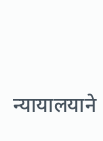न्यायालयाने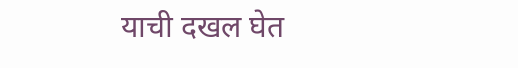याची दखल घेत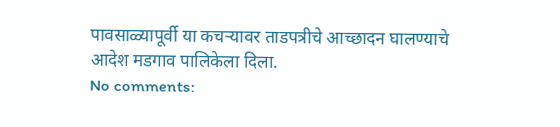पावसाळ्यापूर्वी या कचऱ्यावर ताडपत्रीचे आच्छादन घालण्याचे आदेश मडगाव पालिकेला दिला.
No comments: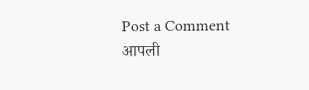Post a Comment
आपली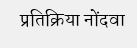प्रतिक्रिया नोंदवा